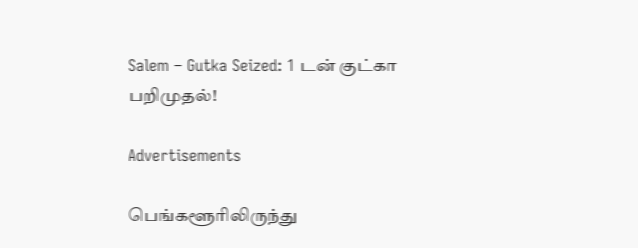Salem – Gutka Seized: 1 டன் குட்கா பறிமுதல்!

Advertisements

பெங்களூரிலிருந்து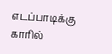எடப்பாடிக்கு காரில்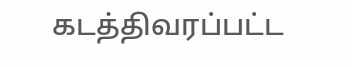கடத்திவரப்பட்ட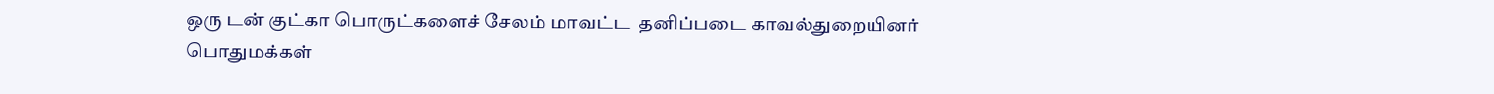ஒரு டன் குட்கா பொருட்களைச் சேலம் மாவட்ட  தனிப்படை காவல்துறையினர் பொதுமக்கள்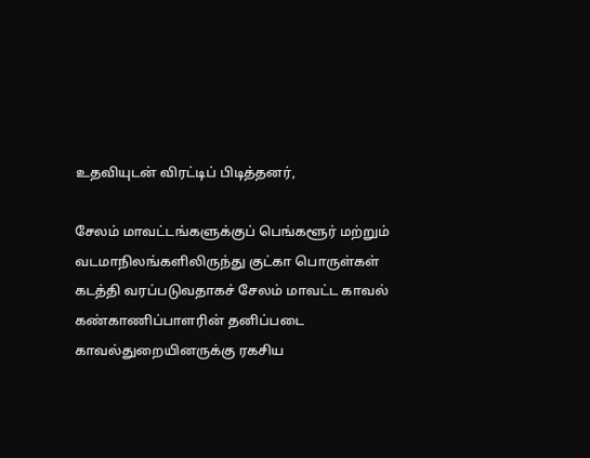உதவியுடன் விரட்டிப் பிடித்தனர்,

சேலம் மாவட்டங்களுக்குப் பெங்களூர் மற்றும் வடமாநிலங்களிலிருந்து குட்கா பொருள்கள் கடத்தி வரப்படுவதாகச் சேலம் மாவட்ட காவல் கண்காணிப்பாளரின் தனிப்படை காவல்துறையினருக்கு ரகசிய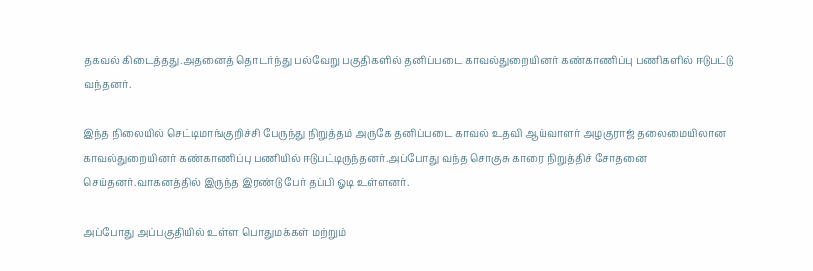தகவல் கிடைத்தது.அதனைத் தொடர்ந்து பல்வேறு பகுதிகளில் தனிப்படை காவல்துறையினர் கண்காணிப்பு பணிகளில் ஈடுபட்டு வந்தனர்.

இந்த நிலையில் செட்டிமாங்குறிச்சி பேருந்து நிறுத்தம் அருகே தனிப்படை காவல் உதவி ஆய்வாளர் அழகுராஜ் தலைமையிலான காவல்துறையினர் கண்காணிப்பு பணியில் ஈடுபட்டிருந்தனர்.அப்போது வந்த சொகுசு காரை நிறுத்திச் சோதனை செய்தனர்.வாகனத்தில் இருந்த இரண்டு பேர் தப்பி ஓடி உள்ளனர்.

அப்போது அப்பகுதியில் உள்ள பொதுமக்கள் மற்றும்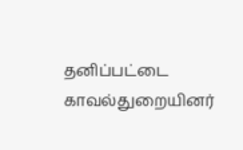தனிப்பட்டை காவல்துறையினர்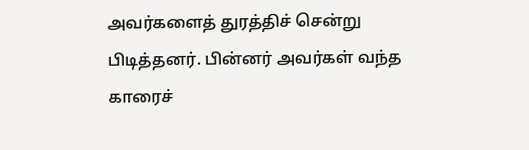அவர்களைத் துரத்திச் சென்று பிடித்தனர். பின்னர் அவர்கள் வந்த காரைச்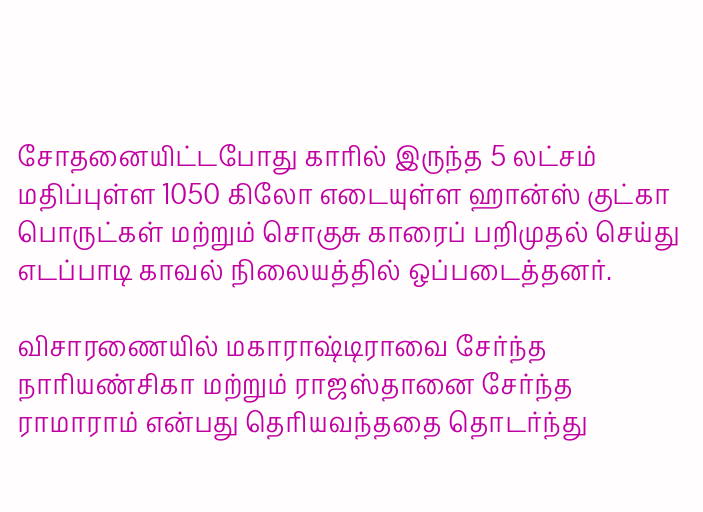சோதனையிட்டபோது காரில் இருந்த 5 லட்சம் மதிப்புள்ள 1050 கிலோ எடையுள்ள ஹான்ஸ் குட்கா பொருட்கள் மற்றும் சொகுசு காரைப் பறிமுதல் செய்து எடப்பாடி காவல் நிலையத்தில் ஒப்படைத்தனர்.

விசாரணையில் மகாராஷ்டிராவை சேர்ந்த நாரியண்சிகா மற்றும் ராஜஸ்தானை சேர்ந்த ராமாராம் என்பது தெரியவந்ததை தொடர்ந்து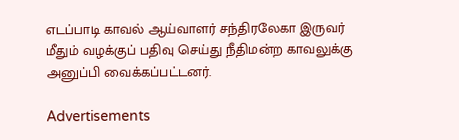எடப்பாடி காவல் ஆய்வாளர் சந்திரலேகா இருவர் மீதும் வழக்குப் பதிவு செய்து நீதிமன்ற காவலுக்கு அனுப்பி வைக்கப்பட்டனர்.

Advertisements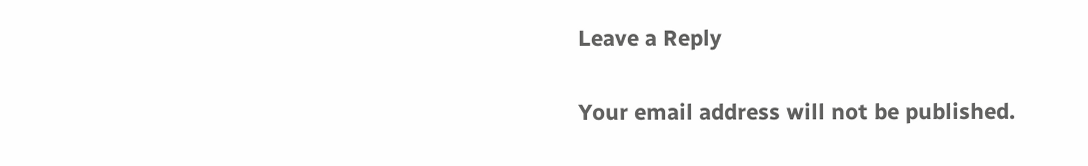Leave a Reply

Your email address will not be published.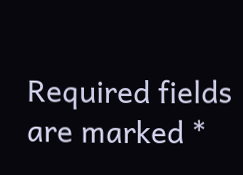Required fields are marked *